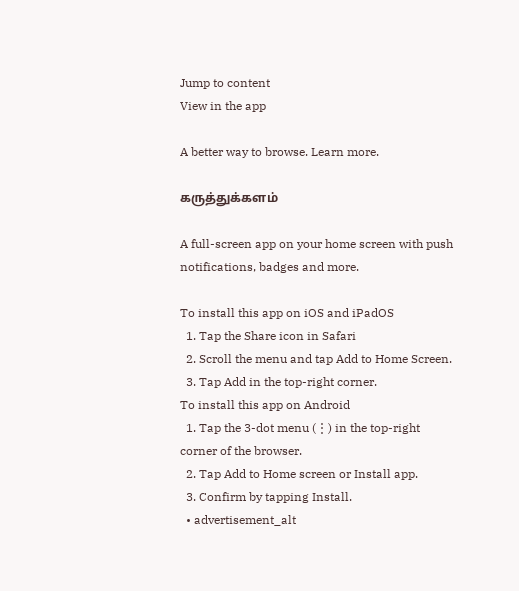Jump to content
View in the app

A better way to browse. Learn more.

கருத்துக்களம்

A full-screen app on your home screen with push notifications, badges and more.

To install this app on iOS and iPadOS
  1. Tap the Share icon in Safari
  2. Scroll the menu and tap Add to Home Screen.
  3. Tap Add in the top-right corner.
To install this app on Android
  1. Tap the 3-dot menu (⋮) in the top-right corner of the browser.
  2. Tap Add to Home screen or Install app.
  3. Confirm by tapping Install.
  • advertisement_alt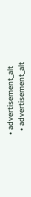• advertisement_alt
  • advertisement_alt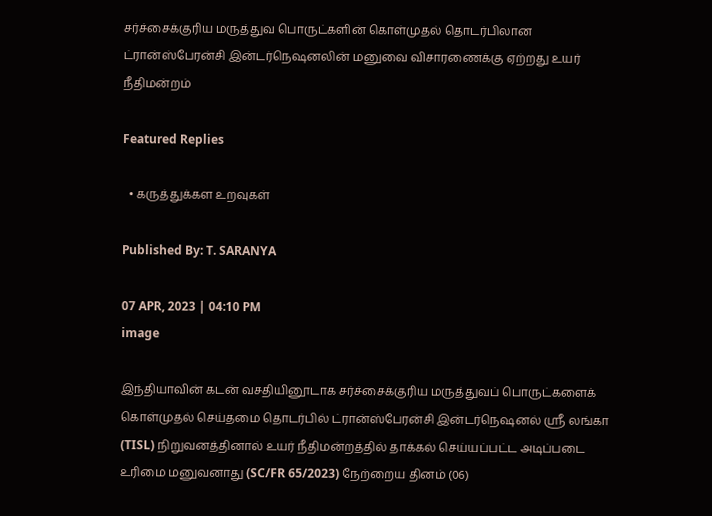சர்ச்சைக்குரிய மருத்துவ பொருட்களின் கொள்முதல் தொடர்பிலான ட்ரான்ஸ்பேரன்சி இன்டர்நெஷனலின் மனுவை விசாரணைக்கு ஏற்றது உயர் நீதிமன்றம்

Featured Replies

  • கருத்துக்கள உறவுகள்

Published By: T. SARANYA

07 APR, 2023 | 04:10 PM
image

இந்தியாவின் கடன் வசதியினூடாக சர்ச்சைக்குரிய மருத்துவப் பொருட்களைக் கொள்முதல் செய்தமை தொடர்பில் ட்ரான்ஸ்பேரன்சி இன்டர்நெஷனல் ஸ்ரீ லங்கா (TISL) நிறுவனத்தினால் உயர் நீதிமன்றத்தில் தாக்கல் செய்யப்பட்ட அடிப்படை உரிமை மனுவனாது (SC/FR 65/2023) நேற்றைய தினம் (06)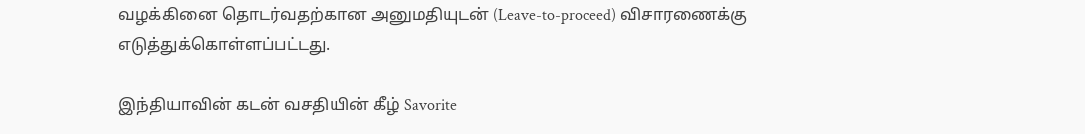வழக்கினை தொடர்வதற்கான அனுமதியுடன் (Leave-to-proceed) விசாரணைக்கு எடுத்துக்கொள்ளப்பட்டது.

இந்தியாவின் கடன் வசதியின் கீழ் Savorite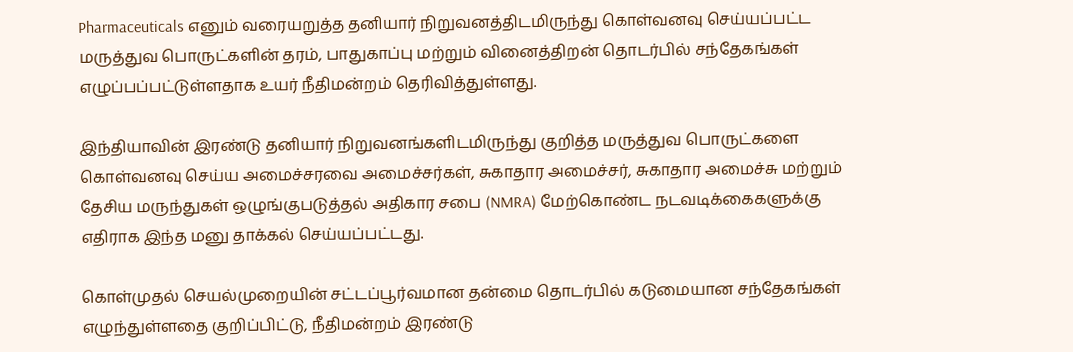Pharmaceuticals எனும் வரையறுத்த தனியார் நிறுவனத்திடமிருந்து கொள்வனவு செய்யப்பட்ட மருத்துவ பொருட்களின் தரம், பாதுகாப்பு மற்றும் வினைத்திறன் தொடர்பில் சந்தேகங்கள் எழுப்பப்பட்டுள்ளதாக உயர் நீதிமன்றம் தெரிவித்துள்ளது.

இந்தியாவின் இரண்டு தனியார் நிறுவனங்களிடமிருந்து குறித்த மருத்துவ பொருட்களை கொள்வனவு செய்ய அமைச்சரவை அமைச்சர்கள், சுகாதார அமைச்சர், சுகாதார அமைச்சு மற்றும் தேசிய மருந்துகள் ஒழுங்குபடுத்தல் அதிகார சபை (NMRA) மேற்கொண்ட நடவடிக்கைகளுக்கு எதிராக இந்த மனு தாக்கல் செய்யப்பட்டது.

கொள்முதல் செயல்முறையின் சட்டப்பூர்வமான தன்மை தொடர்பில் கடுமையான சந்தேகங்கள் எழுந்துள்ளதை குறிப்பிட்டு, நீதிமன்றம் இரண்டு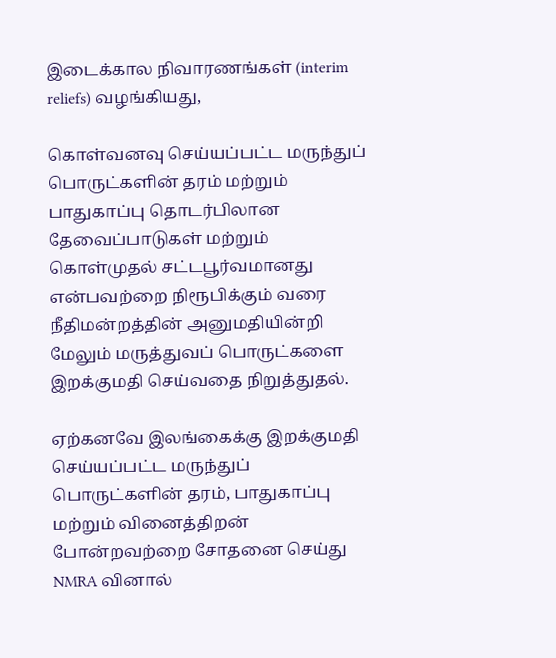இடைக்கால நிவாரணங்கள் (interim reliefs) வழங்கியது,

கொள்வனவு செய்யப்பட்ட மருந்துப் பொருட்களின் தரம் மற்றும் பாதுகாப்பு தொடர்பிலான தேவைப்பாடுகள் மற்றும் கொள்முதல் சட்டபூர்வமானது என்பவற்றை நிரூபிக்கும் வரை நீதிமன்றத்தின் அனுமதியின்றி மேலும் மருத்துவப் பொருட்களை இறக்குமதி செய்வதை நிறுத்துதல்.

ஏற்கனவே இலங்கைக்கு இறக்குமதி செய்யப்பட்ட மருந்துப் பொருட்களின் தரம், பாதுகாப்பு மற்றும் வினைத்திறன் போன்றவற்றை சோதனை செய்து NMRA வினால்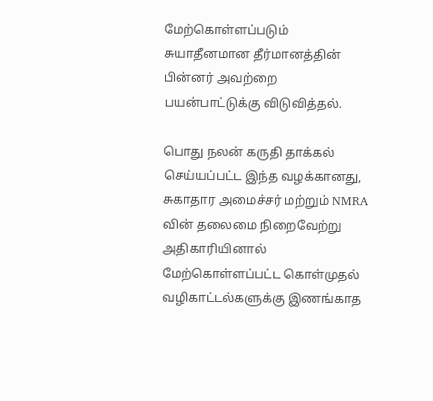மேற்கொள்ளப்படும் சுயாதீனமான தீர்மானத்தின் பின்னர் அவற்றை பயன்பாட்டுக்கு விடுவித்தல்.

பொது நலன் கருதி தாக்கல் செய்யப்பட்ட இந்த வழக்கானது, சுகாதார அமைச்சர் மற்றும் NMRA வின் தலைமை நிறைவேற்று அதிகாரியினால் மேற்கொள்ளப்பட்ட கொள்முதல் வழிகாட்டல்களுக்கு இணங்காத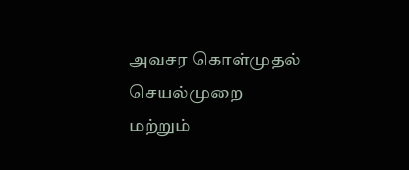அவசர கொள்முதல் செயல்முறை மற்றும்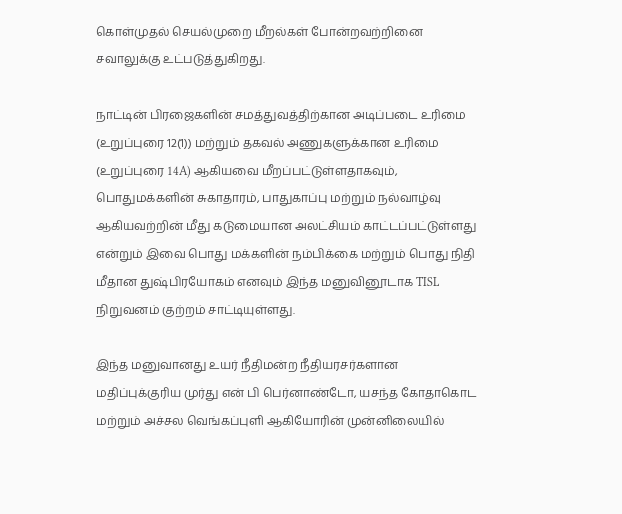கொள்முதல் செயல்முறை மீறல்கள் போன்றவற்றினை சவாலுக்கு உட்படுத்துகிறது.

நாட்டின் பிரஜைகளின் சமத்துவத்திற்கான அடிப்படை உரிமை (உறுப்புரை 12(1)) மற்றும் தகவல் அணுகளுக்கான உரிமை (உறுப்புரை 14A) ஆகியவை மீறப்பட்டுள்ளதாகவும், பொதுமக்களின் சுகாதாரம், பாதுகாப்பு மற்றும் நல்வாழ்வு ஆகியவற்றின் மீது கடுமையான அலட்சியம் காட்டப்பட்டுள்ளது என்றும் இவை பொது மக்களின் நம்பிக்கை மற்றும் பொது நிதி மீதான துஷ்பிரயோகம் எனவும் இந்த மனுவினூடாக TISL நிறுவனம் குற்றம் சாட்டியுள்ளது.

இந்த மனுவானது உயர் நீதிமன்ற நீதியரசர்களான மதிப்புக்குரிய முர்து என் பி பெர்னாண்டோ, யசந்த கோதாகொட மற்றும் அச்சல வெங்கப்புளி ஆகியோரின் முன்னிலையில்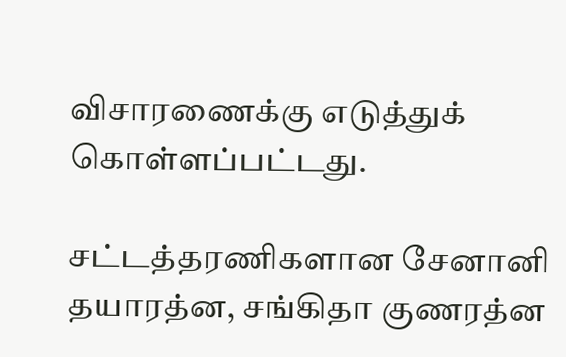விசாரணைக்கு எடுத்துக் கொள்ளப்பட்டது.

சட்டத்தரணிகளான சேனானி தயாரத்ன, சங்கிதா குணரத்ன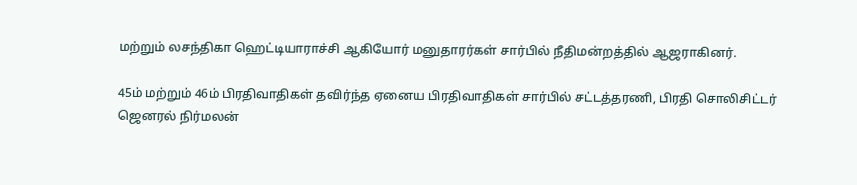மற்றும் லசந்திகா ஹெட்டியாராச்சி ஆகியோர் மனுதாரர்கள் சார்பில் நீதிமன்றத்தில் ஆஜராகினர்.

45ம் மற்றும் 46ம் பிரதிவாதிகள் தவிர்ந்த ஏனைய பிரதிவாதிகள் சார்பில் சட்டத்தரணி, பிரதி சொலிசிட்டர் ஜெனரல் நிர்மலன்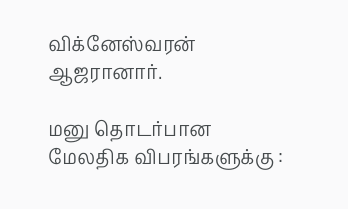விக்னேஸ்வரன் ஆஜரானார்.

மனு தொடர்பான மேலதிக விபரங்களுக்கு :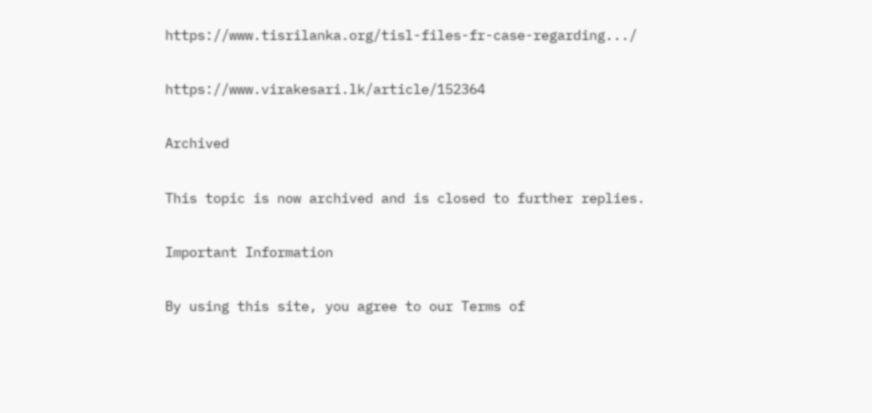https://www.tisrilanka.org/tisl-files-fr-case-regarding.../

https://www.virakesari.lk/article/152364

Archived

This topic is now archived and is closed to further replies.

Important Information

By using this site, you agree to our Terms of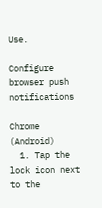Use.

Configure browser push notifications

Chrome (Android)
  1. Tap the lock icon next to the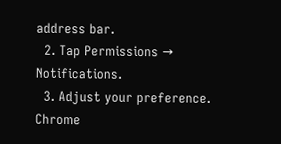address bar.
  2. Tap Permissions → Notifications.
  3. Adjust your preference.
Chrome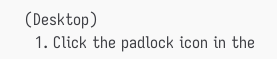(Desktop)
  1. Click the padlock icon in the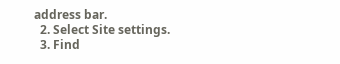address bar.
  2. Select Site settings.
  3. Find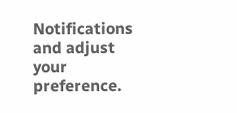Notifications and adjust your preference.